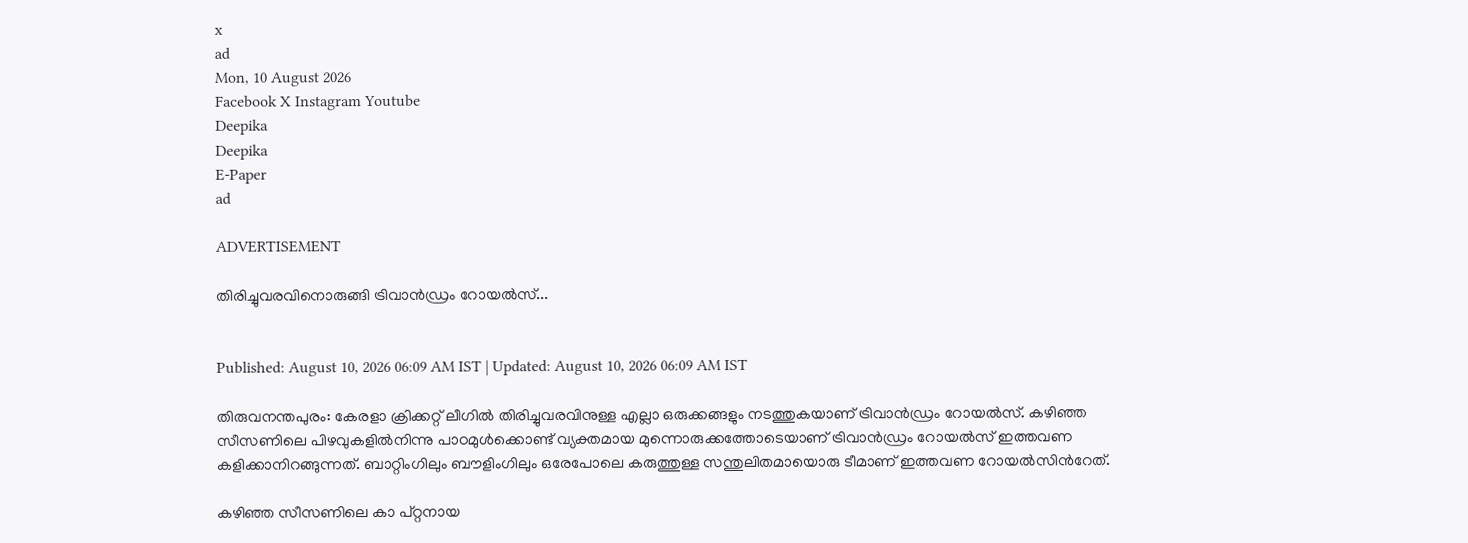x
ad
Mon, 10 August 2026
Facebook X Instagram Youtube
Deepika
Deepika
E-Paper
ad

ADVERTISEMENT

തിരിച്ചുവരവിനൊരുങ്ങി ട്രിവാൻഡ്രം റോയൽസ്...


Published: August 10, 2026 06:09 AM IST | Updated: August 10, 2026 06:09 AM IST

തിരുവനന്തപുരം: കേരളാ ക്രിക്കറ്റ് ലീഗിൽ തിരിച്ചുവരവിനുള്ള എല്ലാ ഒരുക്കങ്ങളും നടത്തുകയാണ് ട്രിവാൻഡ്രം റോയൽസ്. കഴിഞ്ഞ സീസണിലെ പിഴവുകളിൽനിന്നു പാഠമുൾക്കൊണ്ട് വ്യക്തമായ മുന്നൊരുക്കത്തോടെയാണ് ട്രിവാൻ‍ഡ്രം റോയൽസ് ഇത്തവണ കളിക്കാനിറങ്ങുന്നത്. ബാറ്റിംഗിലും ബൗളിംഗിലും ഒരേപോലെ കരുത്തുള്ള സന്തുലിതമായൊരു ടീമാണ് ഇത്തവണ റോയൽസിന്‍റേത്.

കഴിഞ്ഞ സീസണിലെ കാ പ്റ്റനായ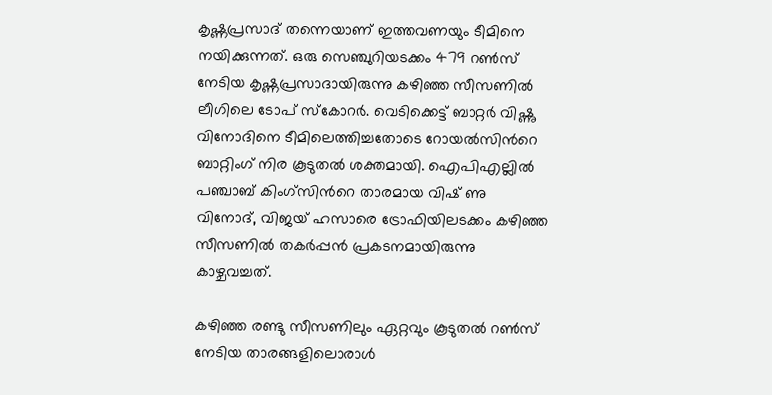കൃഷ്ണപ്രസാദ് തന്നെയാണ് ഇത്തവണയും ടീമിനെ നയിക്കുന്നത്. ഒരു സെഞ്ചുറിയടക്കം 479 റണ്‍സ് നേടിയ കൃഷ്ണപ്രസാദായിരുന്നു കഴിഞ്ഞ സീസണിൽ ലീഗിലെ ടോപ് സ്കോറർ. വെടിക്കെട്ട് ബാറ്റർ വിഷ്ണു വിനോദിനെ ടീമിലെത്തിച്ചതോടെ റോയൽസിന്‍റെ ബാറ്റിംഗ് നിര കൂടുതൽ ശക്തമായി. ഐപിഎല്ലിൽ പഞ്ചാബ് കിംഗ്സിന്‍റെ താരമായ വിഷ് ണു വിനോദ്, വിജയ് ഹസാരെ ട്രോഫിയിലടക്കം കഴിഞ്ഞ സീസണിൽ തകർപ്പൻ പ്രകടനമായിരുന്നു കാഴ്ചവച്ചത്.

കഴിഞ്ഞ രണ്ടു സീസണിലും ഏറ്റവും കൂടുതൽ റണ്‍സ് നേടിയ താരങ്ങളിലൊരാൾ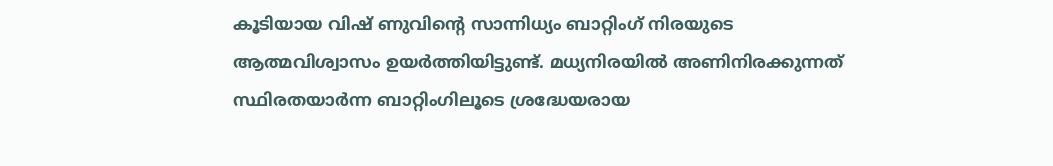കൂടിയായ വിഷ് ണുവിന്‍റെ സാന്നിധ്യം ബാറ്റിംഗ് നിരയുടെ ആത്മവിശ്വാസം ഉയർത്തിയിട്ടുണ്ട്. മധ്യനിരയിൽ അണിനിരക്കുന്നത് സ്ഥിരതയാർന്ന ബാറ്റിംഗിലൂടെ ശ്രദ്ധേയരായ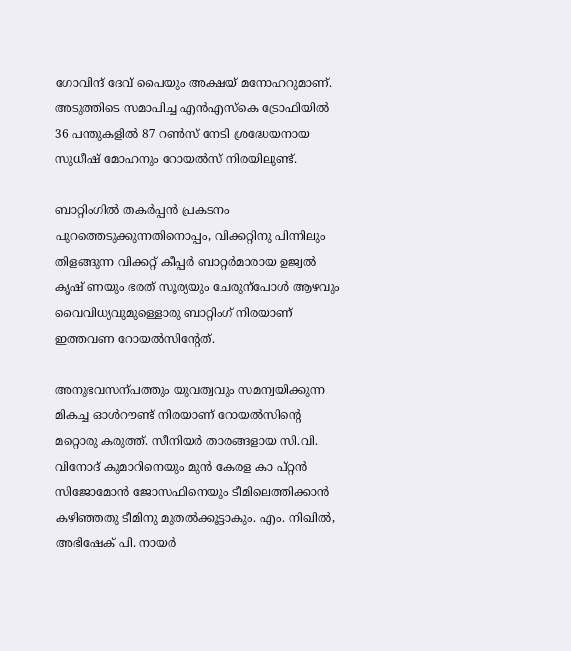ഗോവിന്ദ് ദേവ് പൈയും അക്ഷയ് മനോഹറുമാണ്. അടുത്തിടെ സമാപിച്ച എൻഎസ്കെ ട്രോഫിയിൽ 36 പന്തുകളിൽ 87 റണ്‍സ് നേടി ശ്രദ്ധേയനായ സുധീഷ് മോഹനും റോയൽസ് നിരയിലുണ്ട്.

ബാറ്റിംഗിൽ തകർപ്പൻ പ്രകടനം പുറത്തെടുക്കുന്നതിനൊപ്പം, വിക്കറ്റിനു പിന്നിലും തിളങ്ങുന്ന വിക്കറ്റ് കീപ്പർ ബാറ്റർമാരായ ഉജ്വൽ കൃഷ് ണയും ഭരത് സൂര്യയും ചേരുന്പോൾ ആഴവും വൈവിധ്യവുമുള്ളൊരു ബാറ്റിംഗ് നിരയാണ് ഇത്തവണ റോയൽസിന്‍റേത്.

അനുഭവസന്പത്തും യുവത്വവും സമന്വയിക്കുന്ന മികച്ച ഓൾറൗണ്ട് നിരയാണ് റോയൽസിന്‍റെ മറ്റൊരു കരുത്ത്. സീനിയർ താരങ്ങളായ സി.വി. വിനോദ് കുമാറിനെയും മുൻ കേരള കാ പ്റ്റൻ സിജോമോൻ ജോസഫിനെയും ടീമിലെത്തിക്കാൻ കഴിഞ്ഞതു ടീമിനു മുതൽക്കൂട്ടാകും. എം. നിഖിൽ, അഭിഷേക് പി. നായർ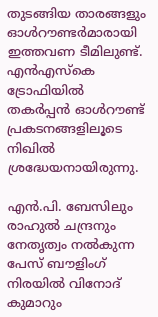തുടങ്ങിയ താരങ്ങളും ഓൾറൗണ്ടർമാരായി ഇത്തവണ ടീമിലുണ്ട്. എൻഎസ്കെ ട്രോഫിയിൽ തകർപ്പൻ ഓൾറൗണ്ട് പ്രകടനങ്ങളിലൂടെ നിഖിൽ ശ്രദ്ധേയനായിരുന്നു.

എൻ.പി. ബേസിലും രാഹുൽ ചന്ദ്രനും നേതൃത്വം നൽകുന്ന പേസ് ബൗളിംഗ് നിരയിൽ വിനോദ് കുമാറും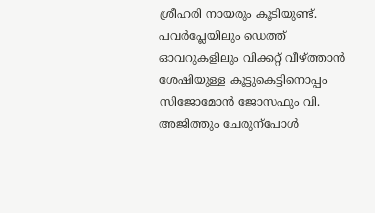ശ്രീഹരി നായരും കൂടിയുണ്ട്. പവർപ്ലേയിലും ഡെത്ത് ഓവറുകളിലും വിക്കറ്റ് വീഴ്ത്താൻ ശേഷിയുള്ള കൂട്ടുകെട്ടിനൊപ്പം സിജോമോൻ ജോസഫും വി. അജിത്തും ചേരുന്പോൾ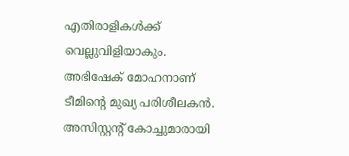എതിരാളികൾക്ക് വെല്ലുവിളിയാകും. അഭിഷേക് മോഹനാണ് ടീമിന്‍റെ മുഖ്യ പരിശീലകൻ. അസിസ്റ്റന്‍റ് കോച്ചുമാരായി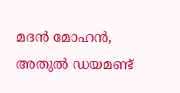മദൻ മോഹൻ, അതുൽ ഡയമണ്ട്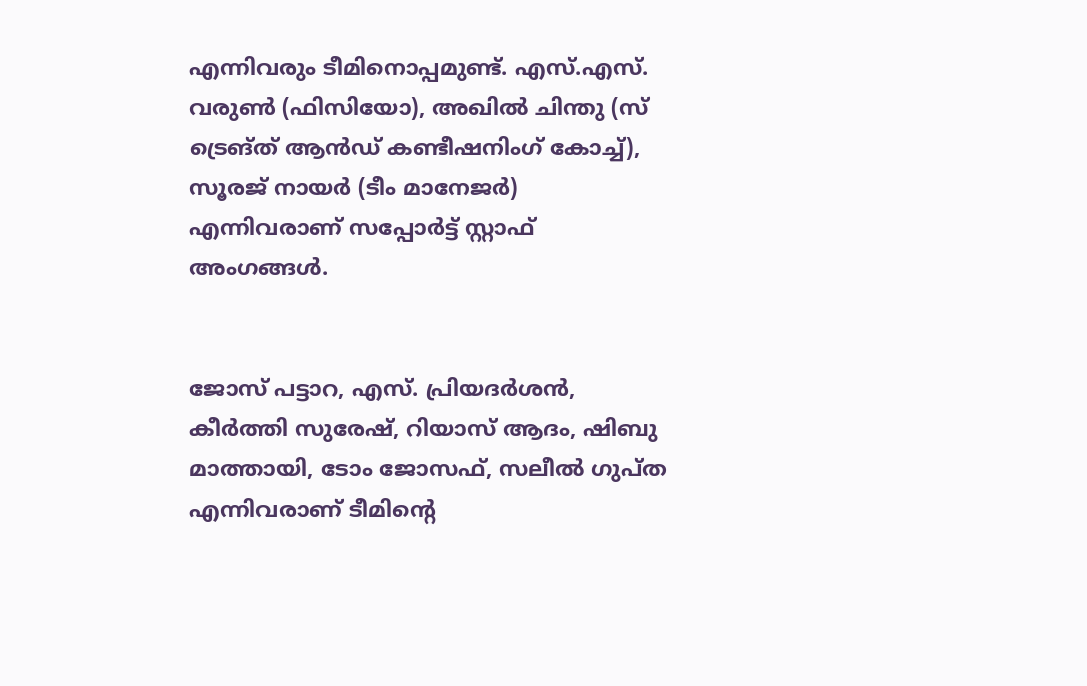എന്നിവരും ടീമിനൊപ്പമുണ്ട്. എസ്.എസ്. വരുണ്‍ (ഫിസിയോ), അഖിൽ ചിന്തു (സ് ട്രെങ്ത് ആൻഡ് കണ്ടീഷനിംഗ് കോച്ച്), സൂരജ് നായർ (ടീം മാനേജർ) എന്നിവരാണ് സപ്പോർട്ട് സ്റ്റാഫ് അംഗങ്ങൾ.


ജോസ് പട്ടാറ, എസ്. പ്രിയദർശൻ, കീർത്തി സുരേഷ്, റിയാസ് ആദം, ഷിബു മാത്തായി, ടോം ജോസഫ്, സലീൽ ഗുപ്ത എന്നിവരാണ് ടീമിന്‍റെ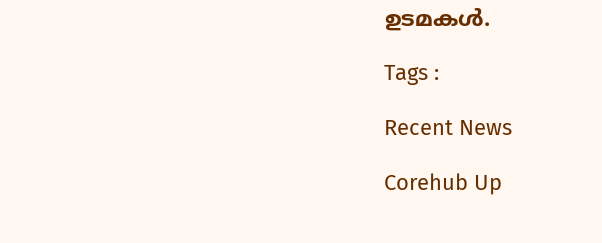ഉടമകൾ.

Tags :

Recent News

Corehub Up